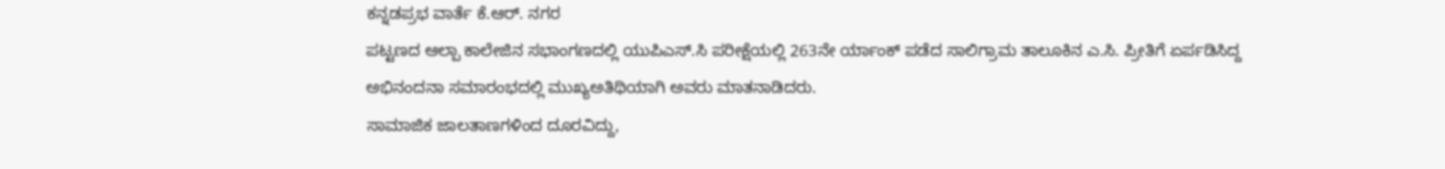ಕನ್ನಡಪ್ರಭ ವಾರ್ತೆ ಕೆ.ಆರ್. ನಗರ
ಪಟ್ಟಣದ ಆಲ್ಪಾ ಕಾಲೇಜಿನ ಸಭಾಂಗಣದಲ್ಲಿ ಯುಪಿಎಸ್.ಸಿ ಪರೀಕ್ಷೆಯಲ್ಲಿ 263ನೇ ರ್ಯಾಂಕ್ ಪಡೆದ ಸಾಲಿಗ್ರಾಮ ತಾಲೂಕಿನ ಎ.ಸಿ. ಪ್ರೀತಿಗೆ ಏರ್ಪಡಿಸಿದ್ದ ಅಭಿನಂದನಾ ಸಮಾರಂಭದಲ್ಲಿ ಮುಖ್ಯಅತಿಥಿಯಾಗಿ ಅವರು ಮಾತನಾಡಿದರು.
ಸಾಮಾಜಿಕ ಜಾಲತಾಣಗಳಿಂದ ದೂರವಿದ್ದು,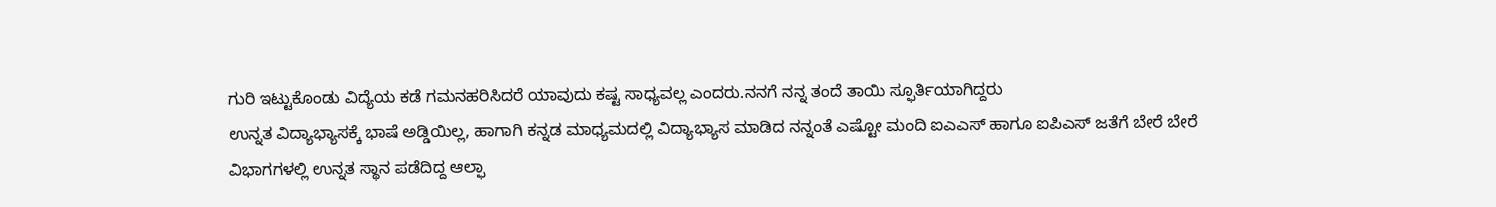ಗುರಿ ಇಟ್ಟುಕೊಂಡು ವಿದ್ಯೆಯ ಕಡೆ ಗಮನಹರಿಸಿದರೆ ಯಾವುದು ಕಷ್ಟ ಸಾಧ್ಯವಲ್ಲ ಎಂದರು.ನನಗೆ ನನ್ನ ತಂದೆ ತಾಯಿ ಸ್ಫೂರ್ತಿಯಾಗಿದ್ದರು
ಉನ್ನತ ವಿದ್ಯಾಭ್ಯಾಸಕ್ಕೆ ಭಾಷೆ ಅಡ್ಡಿಯಿಲ್ಲ, ಹಾಗಾಗಿ ಕನ್ನಡ ಮಾಧ್ಯಮದಲ್ಲಿ ವಿದ್ಯಾಭ್ಯಾಸ ಮಾಡಿದ ನನ್ನಂತೆ ಎಷ್ಟೋ ಮಂದಿ ಐಎಎಸ್ ಹಾಗೂ ಐಪಿಎಸ್ ಜತೆಗೆ ಬೇರೆ ಬೇರೆ ವಿಭಾಗಗಳಲ್ಲಿ ಉನ್ನತ ಸ್ಥಾನ ಪಡೆದಿದ್ದ ಆಲ್ಫಾ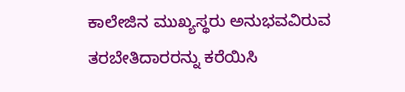ಕಾಲೇಜಿನ ಮುಖ್ಯಸ್ಥರು ಅನುಭವವಿರುವ ತರಬೇತಿದಾರರನ್ನು ಕರೆಯಿಸಿ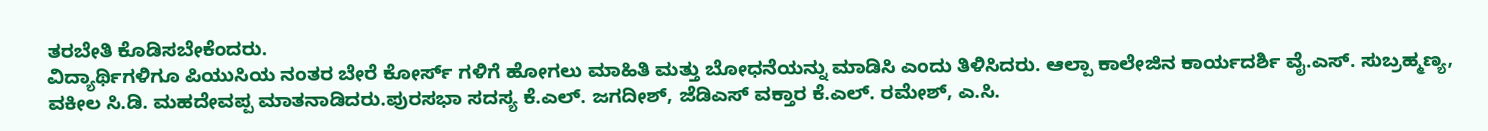ತರಬೇತಿ ಕೊಡಿಸಬೇಕೆಂದರು.
ವಿದ್ಯಾರ್ಥಿಗಳಿಗೂ ಪಿಯುಸಿಯ ನಂತರ ಬೇರೆ ಕೋರ್ಸ್ ಗಳಿಗೆ ಹೋಗಲು ಮಾಹಿತಿ ಮತ್ತು ಬೋಧನೆಯನ್ನು ಮಾಡಿಸಿ ಎಂದು ತಿಳಿಸಿದರು. ಆಲ್ಪಾ ಕಾಲೇಜಿನ ಕಾರ್ಯದರ್ಶಿ ವೈ.ಎಸ್. ಸುಬ್ರಹ್ಮಣ್ಯ, ವಕೀಲ ಸಿ.ಡಿ. ಮಹದೇವಪ್ಪ ಮಾತನಾಡಿದರು.ಪುರಸಭಾ ಸದಸ್ಯ ಕೆ.ಎಲ್. ಜಗದೀಶ್, ಜೆಡಿಎಸ್ ವಕ್ತಾರ ಕೆ.ಎಲ್. ರಮೇಶ್, ಎ.ಸಿ.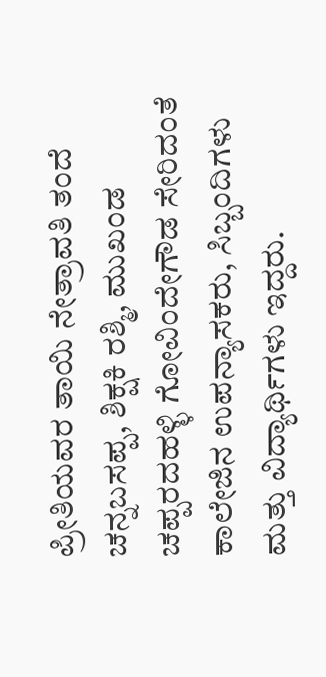ಪ್ರೀತಿಯವರ ತಾಯಿ ನೇತ್ರಾವತಿ ತಂದೆ ಚನ್ನಬಸಪ್ಪ, ಶಿಕ್ಷಕಿ ರಶ್ಮಿ, ಮುಖಂಡ ಚಪ್ಪರದಹಳ್ಳಿ ಗೋವಿಂದೇಗೌಡ ಸೇರಿದಂತೆ ಕಾಲೇಜಿನ ಉಪನ್ಯಾಸಕರು, ಸಿಬ್ಬಂದಿಗಳು ಮತ್ತು ವಿದ್ಯಾರ್ಥಿಗಳು ಇದ್ದರು.